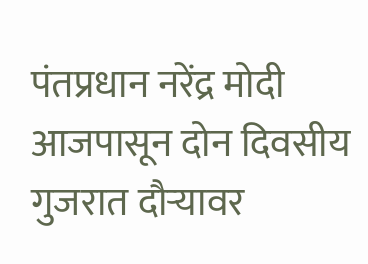पंतप्रधान नरेंद्र मोदी आजपासून दोन दिवसीय गुजरात दौऱ्यावर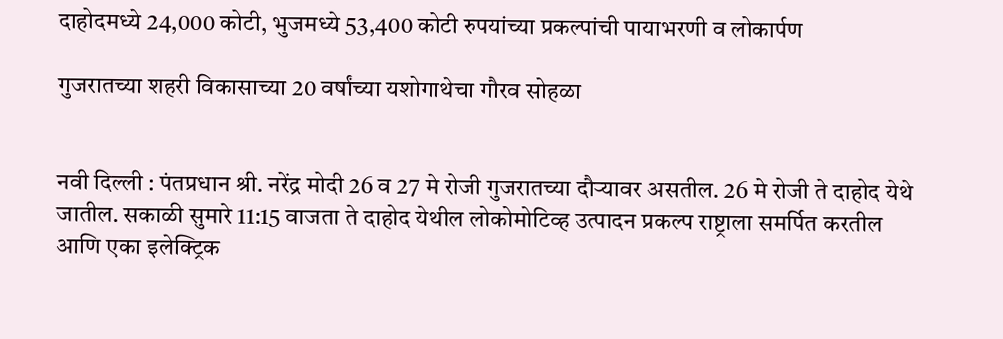दाहोदमध्ये 24,000 कोटी, भुजमध्ये 53,400 कोटी रुपयांच्या प्रकल्पांची पायाभरणी व लोकार्पण

गुजरातच्या शहरी विकासाच्या 20 वर्षांच्या यशोगाथेचा गौरव सोहळा


नवी दिल्ली : पंतप्रधान श्री. नरेंद्र मोदी 26 व 27 मे रोजी गुजरातच्या दौऱ्यावर असतील. 26 मे रोजी ते दाहोद येथे जातील. सकाळी सुमारे 11:15 वाजता ते दाहोद येथील लोकोमोटिव्ह उत्पादन प्रकल्प राष्ट्राला समर्पित करतील आणि एका इलेक्ट्रिक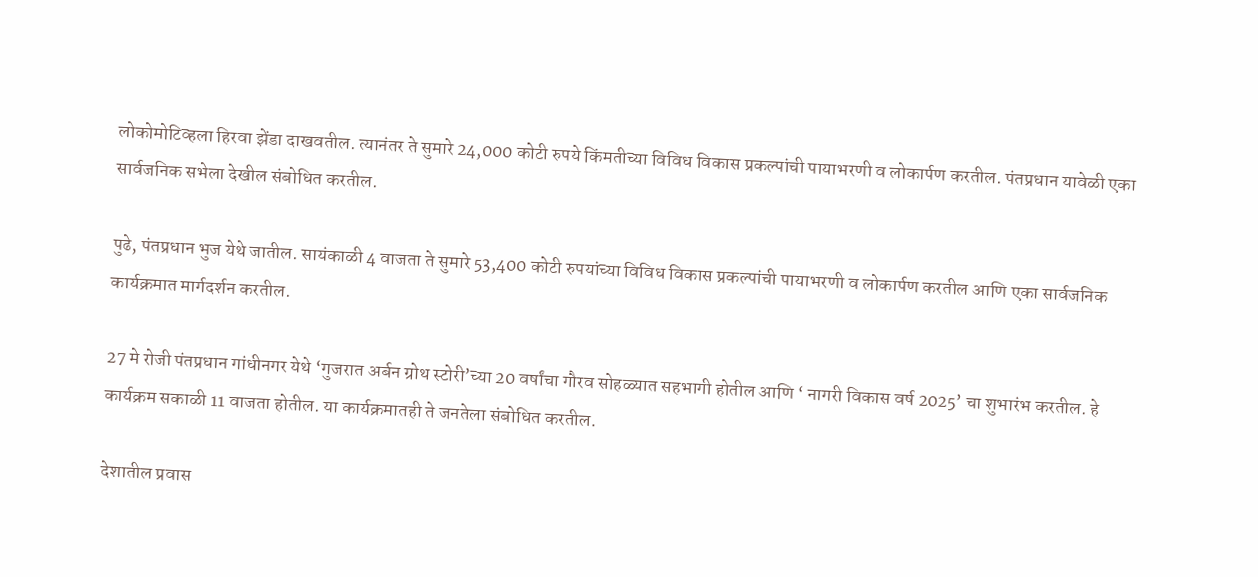लोकोमोटिव्हला हिरवा झेंडा दाखवतील. त्यानंतर ते सुमारे 24,000 कोटी रुपये किंमतीच्या विविध विकास प्रकल्पांची पायाभरणी व लोकार्पण करतील. पंतप्रधान यावेळी एका सार्वजनिक सभेला देखील संबोधित करतील.

पुढे, पंतप्रधान भुज येथे जातील. सायंकाळी 4 वाजता ते सुमारे 53,400 कोटी रुपयांच्या विविध विकास प्रकल्पांची पायाभरणी व लोकार्पण करतील आणि एका सार्वजनिक कार्यक्रमात मार्गदर्शन करतील.

27 मे रोजी पंतप्रधान गांधीनगर येथे ‘गुजरात अर्बन ग्रोथ स्टोरी’च्या 20 वर्षांचा गौरव सोहळ्यात सहभागी होतील आणि ‘ नागरी विकास वर्ष 2025’ चा शुभारंभ करतील. हे कार्यक्रम सकाळी 11 वाजता होतील. या कार्यक्रमातही ते जनतेला संबोधित करतील.

देशातील प्रवास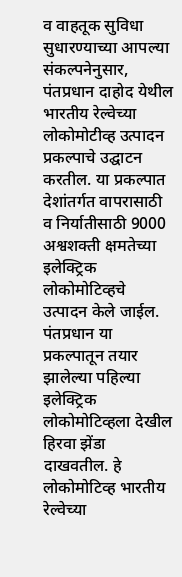व वाहतूक सुविधा सुधारण्याच्या आपल्या संकल्पनेनुसार, पंतप्रधान दाहोद येथील भारतीय रेल्वेच्या लोकोमोटीव्ह उत्पादन प्रकल्पाचे उद्घाटन करतील. या प्रकल्पात देशांतर्गत वापरासाठी व निर्यातीसाठी 9000 अश्वशक्ती क्षमतेच्या इलेक्ट्रिक लोकोमोटिव्हचे उत्पादन केले जाईल. पंतप्रधान या प्रकल्पातून तयार झालेल्या पहिल्या इलेक्ट्रिक लोकोमोटिव्हला देखील हिरवा झेंडा दाखवतील. हे लोकोमोटिव्ह भारतीय रेल्वेच्या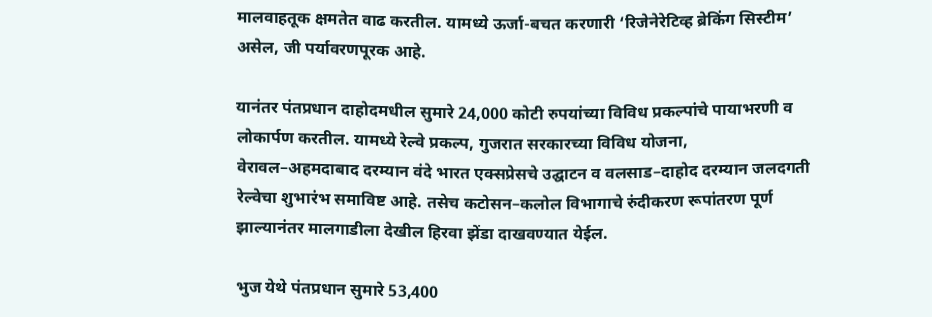मालवाहतूक क्षमतेत वाढ करतील. यामध्ये ऊर्जा-बचत करणारी ‘रिजेनेरेटिव्ह ब्रेकिंग सिस्टीम’ असेल, जी पर्यावरणपूरक आहे.

यानंतर पंतप्रधान दाहोदमधील सुमारे 24,000 कोटी रुपयांच्या विविध प्रकल्पांचे पायाभरणी व लोकार्पण करतील. यामध्ये रेल्वे प्रकल्प, गुजरात सरकारच्या विविध योजना, वेरावल–अहमदाबाद दरम्यान वंदे भारत एक्सप्रेसचे उद्घाटन व वलसाड–दाहोद दरम्यान जलदगती रेल्वेचा शुभारंभ समाविष्ट आहे. तसेच कटोसन–कलोल विभागाचे रुंदीकरण रूपांतरण पूर्ण झाल्यानंतर मालगाडीला देखील हिरवा झेंडा दाखवण्यात येईल.

भुज येथे पंतप्रधान सुमारे 53,400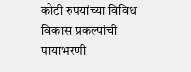कोटी रुपयांच्या विविध विकास प्रकल्पांची पायाभरणी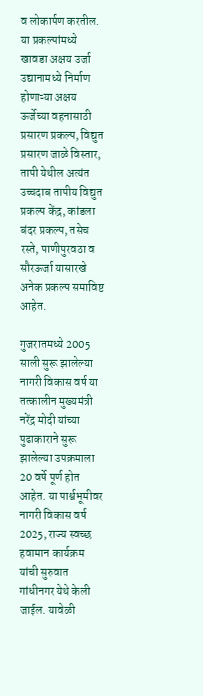व लोकार्पण करतील. या प्रकल्पांमध्ये खावडा अक्षय उर्जा उद्यानामध्ये निर्माण होणाऱ्या अक्षय ऊर्जेच्या वहनासाठी प्रसारण प्रकल्प, विद्युत प्रसारण जाळे विस्तार, तापी येथील अत्यंत उच्चदाब तापीय विद्युत प्रकल्प केंद्र, कांडला बंदर प्रकल्प, तसेच रस्ते, पाणीपुरवठा व सौरऊर्जा यासारखे अनेक प्रकल्प समाविष्ट आहेत.

गुजरातमध्ये 2005 साली सुरू झालेल्या नागरी विकास वर्ष या तत्कालीन मुख्यमंत्री नरेंद्र मोदी यांच्या पुढाकाराने सुरू झालेल्या उपक्रमाला 20 वर्षे पूर्ण होत आहेत. या पार्श्वभूमीवर नागरी विकास वर्ष 2025, राज्य स्वच्छ हवामान कार्यक्रम यांची सुरुवात गांधीनगर येथे केली जाईल. यावेळी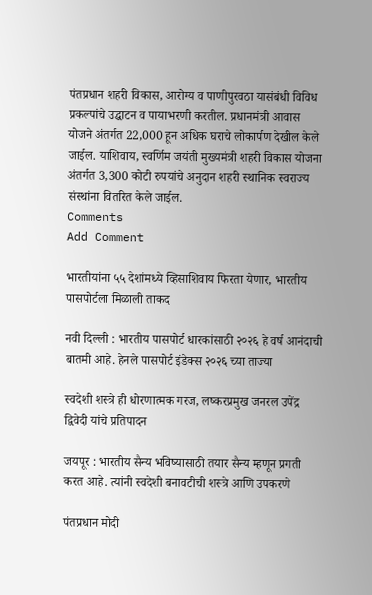पंतप्रधान शहरी विकास, आरोग्य व पाणीपुरवठा यासंबंधी विविध प्रकल्पांचे उद्घाटन व पायाभरणी करतील. प्रधानमंत्री आवास योजने अंतर्गत 22,000 हून अधिक घराचे लोकार्पण देखील केले जाईल. याशिवाय, स्वर्णिम जयंती मुख्यमंत्री शहरी विकास योजना अंतर्गत 3,300 कोटी रुपयांचे अनुदान शहरी स्थानिक स्वराज्य संस्थांना वितरित केले जाईल.
Comments
Add Comment

भारतीयांना ५५ देशांमध्ये व्हिसाशिवाय फिरता येणार, भारतीय पासपोर्टला मिळाली ताकद

नवी दिल्ली : भारतीय पासपोर्ट धारकांसाठी २०२६ हे वर्ष आनंदाची बातमी आहे. हेनले पासपोर्ट इंडेक्स २०२६ च्या ताज्या

स्वदेशी शस्त्रे ही धोरणात्मक गरज, लष्करप्रमुख जनरल उपेंद्र द्विवेदी यांचे प्रतिपादन

जयपूर : भारतीय सैन्य भविष्यासाठी तयार सैन्य म्हणून प्रगती करत आहे. त्यांनी स्वदेशी बनावटीची शस्त्रे आणि उपकरणे

पंतप्रधान मोदी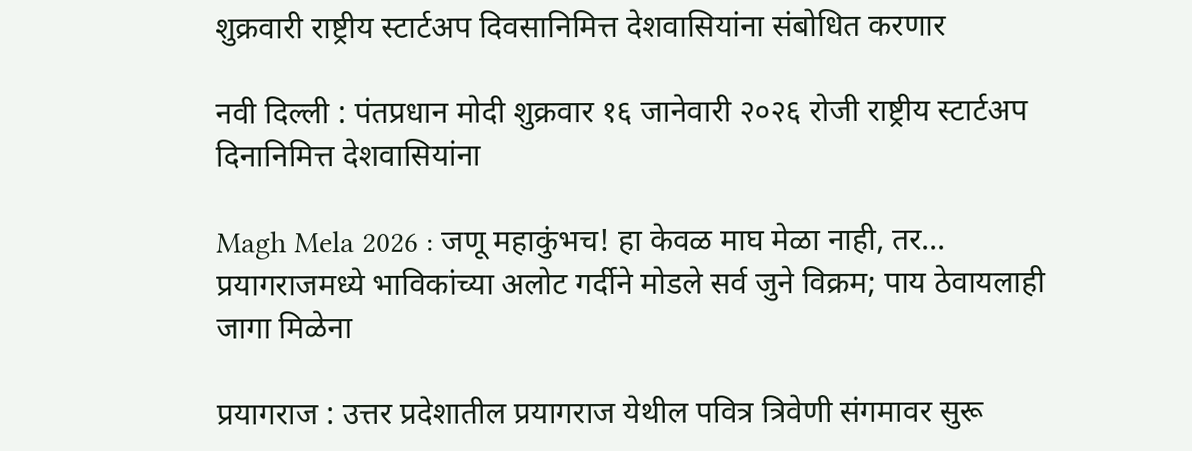शुक्रवारी राष्ट्रीय स्टार्टअप दिवसानिमित्त देशवासियांना संबोधित करणार

नवी दिल्ली : पंतप्रधान मोदी शुक्रवार १६ जानेवारी २०२६ रोजी राष्ट्रीय स्टार्टअप दिनानिमित्त देशवासियांना

Magh Mela 2026 : जणू महाकुंभच! हा केवळ माघ मेळा नाही, तर... प्रयागराजमध्ये भाविकांच्या अलोट गर्दीने मोडले सर्व जुने विक्रम; पाय ठेवायलाही जागा मिळेना

प्रयागराज : उत्तर प्रदेशातील प्रयागराज येथील पवित्र त्रिवेणी संगमावर सुरू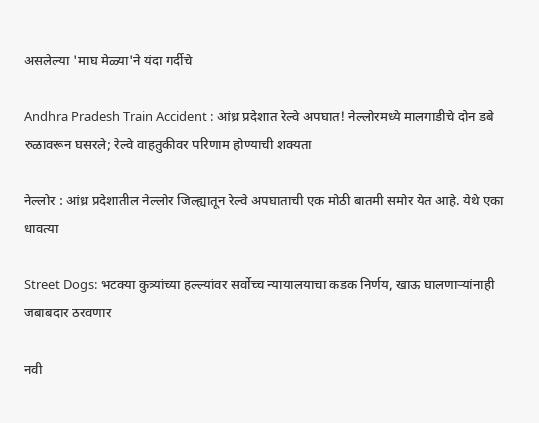असलेल्या 'माघ मेळ्या'ने यंदा गर्दीचे

Andhra Pradesh Train Accident : आंध्र प्रदेशात रेल्वे अपघात! नेल्लोरमध्ये मालगाडीचे दोन डबे रुळावरून घसरले; रेल्वे वाहतुकीवर परिणाम होण्याची शक्यता

नेल्लोर : आंध्र प्रदेशातील नेल्लोर जिल्ह्यातून रेल्वे अपघाताची एक मोठी बातमी समोर येत आहे. येथे एका धावत्या

Street Dogs: भटक्या कुत्र्यांच्या हल्ल्यांवर सर्वोच्च न्यायालयाचा कडक निर्णय, खाऊ घालणाऱ्यांनाही जबाबदार ठरवणार

नवी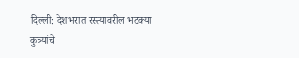दिल्ली: देशभरात रस्त्यावरील भटक्या कुत्र्यांचे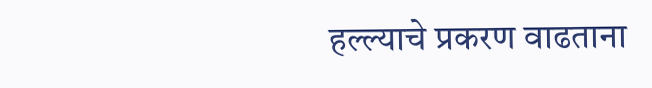हल्ल्याचे प्रकरण वाढताना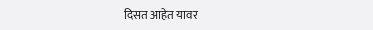दिसत आहेत यावर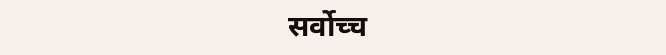सर्वोच्च